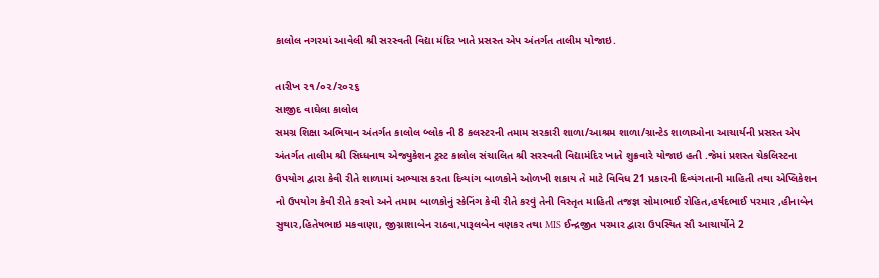કાલોલ નગરમાં આવેલી શ્રી સરસ્વતી વિદ્યા મંદિર ખાતે પ્રસસ્ત એપ અંતર્ગત તાલીમ યોજાઇ.

તારીખ ૨૧/૦૨/૨૦૨૬
સાજીદ વાઘેલા કાલોલ
સમગ્ર શિક્ષા અભિયાન અંતર્ગત કાલોલ બ્લોક ની 8 કલસ્ટરની તમામ સરકારી શાળા/આશ્રમ શાળા/ગ્રાન્ટેડ શાળાઓના આચાર્યની પ્રસસ્ત એપ અંતર્ગત તાલીમ શ્રી સિધ્ધનાથ એજ્યુકેશન ટ્રસ્ટ કાલોલ સંચાલિત શ્રી સરસ્વતી વિદ્યામંદિર ખાતે શુક્રવારે યોજાઇ હતી .જેમાં પ્રશસ્ત ચેકલિસ્ટના ઉપયોગ દ્વારા કેવી રીતે શાળામાં અભ્યાસ કરતા દિવ્યાંગ બાળકોને ઓળખી શકાય તે માટે વિવિધ 21 પ્રકારની દિવ્યંગતાની માહિતી તથા એપ્લિકેશન નો ઉપયોગ કેવી રીતે કરવો અને તમામ બાળકોનું સ્કેનિંગ કેવી રીતે કરવું તેની વિસ્તૃત માહિતી તજજ્ઞ સોમાભાઈ રોહિત,હર્ષદભાઈ પરમાર ,હીનાબેન સુથાર,હિતેષભાઇ મકવાણા, જીગ્નાશાબેન રાઠવા,પારૂલબેન વણકર તથા MIS ઈન્દ્રજીત પરમાર દ્વારા ઉપસ્થિત સૌ આચાર્યોને 2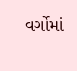વર્ગોમાં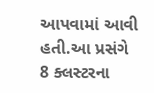આપવામાં આવી હતી.આ પ્રસંગે 8 ક્લસ્ટરના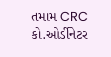તમામ CRC કો.ઓર્ડીનેટર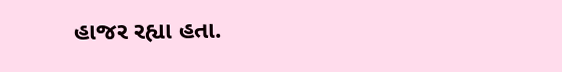હાજર રહ્યા હતા.